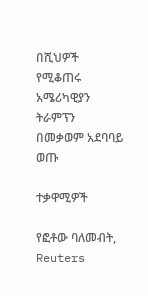በሺህዎች የሚቆጠሩ አሜሪካዊያን ትራምፕን በመቃወም አደባባይ ወጡ

ተቃዋሚዎች

የፎቶው ባለመብት, Reuters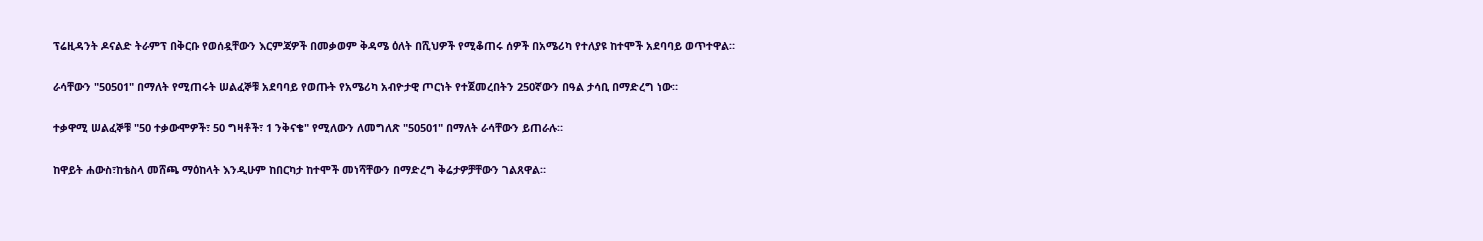ፕሬዚዳንት ዶናልድ ትራምፕ በቅርቡ የወሰዷቸውን እርምጃዎች በመቃወም ቅዳሜ ዕለት በሺህዎች የሚቆጠሩ ሰዎች በአሜሪካ የተለያዩ ከተሞች አደባባይ ወጥተዋል።

ራሳቸውን "50501" በማለት የሚጠሩት ሠልፈኞቹ አደባባይ የወጡት የአሜሪካ አብዮታዊ ጦርነት የተጀመረበትን 250ኛውን በዓል ታሳቢ በማድረግ ነው።

ተቃዋሚ ሠልፈኞቹ "50 ተቃውሞዎች፣ 50 ግዛቶች፣ 1 ንቅናቄ" የሚለውን ለመግለጽ "50501" በማለት ራሳቸውን ይጠራሉ።

ከዋይት ሐውስ፣ከቴስላ መሸጫ ማዕከላት እንዲሁም ከበርካታ ከተሞች መነሻቸውን በማድረግ ቅሬታዎቻቸውን ገልጸዋል።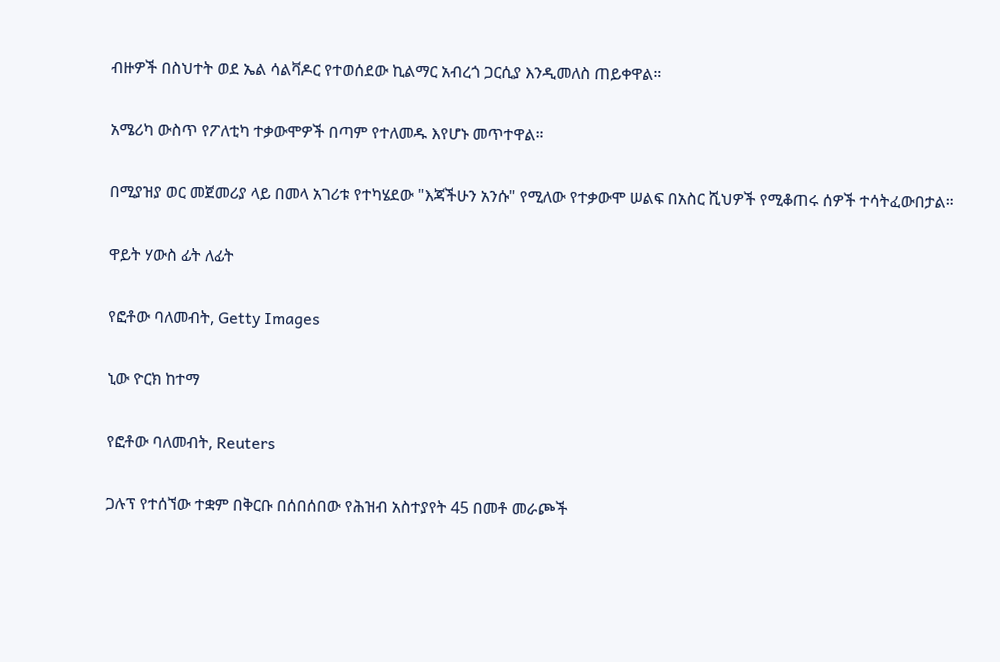ብዙዎች በስህተት ወደ ኤል ሳልቫዶር የተወሰደው ኪልማር አብረጎ ጋርሲያ እንዲመለስ ጠይቀዋል።

አሜሪካ ውስጥ የፖለቲካ ተቃውሞዎች በጣም የተለመዱ እየሆኑ መጥተዋል።

በሚያዝያ ወር መጀመሪያ ላይ በመላ አገሪቱ የተካሄደው "እጃችሁን አንሱ" የሚለው የተቃውሞ ሠልፍ በአስር ሺህዎች የሚቆጠሩ ሰዎች ተሳትፈውበታል።

ዋይት ሃውስ ፊት ለፊት

የፎቶው ባለመብት, Getty Images

ኒው ዮርክ ከተማ

የፎቶው ባለመብት, Reuters

ጋሉፕ የተሰኘው ተቋም በቅርቡ በሰበሰበው የሕዝብ አስተያየት 45 በመቶ መራጮች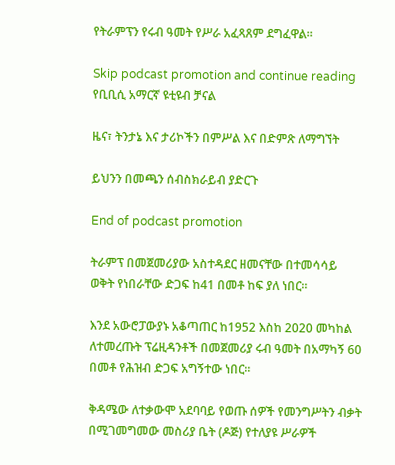የትራምፕን የሩብ ዓመት የሥራ አፈጻጸም ደግፈዋል።

Skip podcast promotion and continue reading
የቢቢሲ አማርኛ ዩቲዩብ ቻናል

ዜና፣ ትንታኔ እና ታሪኮችን በምሥል እና በድምጽ ለማግኘት

ይህንን በመጫን ሰብስክራይብ ያድርጉ

End of podcast promotion

ትራምፕ በመጀመሪያው አስተዳደር ዘመናቸው በተመሳሳይ ወቅት የነበራቸው ድጋፍ ከ41 በመቶ ከፍ ያለ ነበር።

እንደ አውሮፓውያኑ አቆጣጠር ከ1952 እስከ 2020 መካከል ለተመረጡት ፕሬዚዳንቶች በመጀመሪያ ሩብ ዓመት በአማካኝ 60 በመቶ የሕዝብ ድጋፍ አግኝተው ነበር።

ቅዳሜው ለተቃውሞ አደባባይ የወጡ ሰዎች የመንግሥትን ብቃት በሚገመግመው መስሪያ ቤት (ዶጅ) የተለያዩ ሥራዎች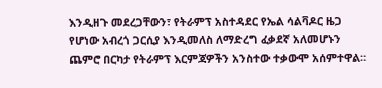እንዲዘጉ መደረጋቸውን፣ የትራምፕ አስተዳደር የኤል ሳልቫዶር ዜጋ የሆነው አብረጎ ጋርሲያ እንዲመለስ ለማድረግ ፈቃደኛ አለመሆኑን ጨምሮ በርካታ የትራምፕ እርምጃዎችን አንስተው ተቃውሞ አሰምተዋል።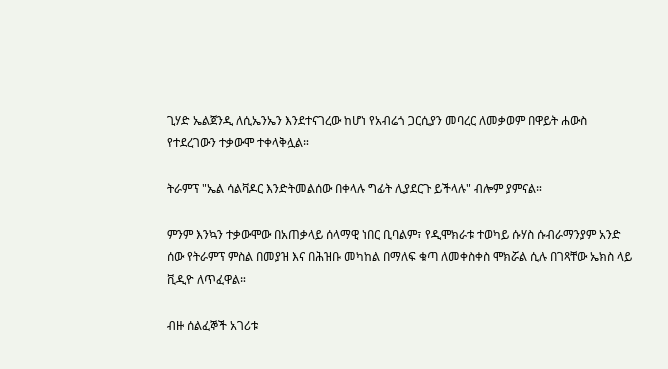ጊሃድ ኤልጀንዲ ለሲኤንኤን እንደተናገረው ከሆነ የአብሬጎ ጋርሲያን መባረር ለመቃወም በዋይት ሐውስ የተደረገውን ተቃውሞ ተቀላቅሏል።

ትራምፕ "ኤል ሳልቫዶር እንድትመልሰው በቀላሉ ግፊት ሊያደርጉ ይችላሉ" ብሎም ያምናል።

ምንም እንኳን ተቃውሞው በአጠቃላይ ሰላማዊ ነበር ቢባልም፣ የዲሞክራቱ ተወካይ ሱሃስ ሱብራማንያም አንድ ሰው የትራምፕ ምስል በመያዝ እና በሕዝቡ መካከል በማለፍ ቁጣ ለመቀስቀስ ሞክሯል ሲሉ በገጻቸው ኤክስ ላይ ቪዲዮ ለጥፈዋል።

ብዙ ሰልፈኞች አገሪቱ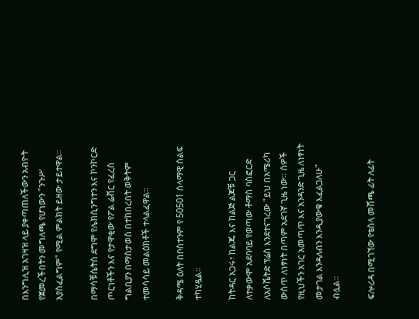በእንግሊዝ አገዛዝ ላይ ያቀጣጠለችውን አብዮት የጀመረችበትን መግለጫ የሆነውን "ንጉሥ አያስፈልግም" የሚል ምልክት ይዘው ታይተዋል።

በማሳቹሴትስ ደግሞ የሌክሲንግተን እና ኮንኮርድ ጦርነቶችን እና የታዋቂው የፖል ሬቭር የፈረስ ግልቢያን በማስታወስ በተከበረበት ወቅትም ተመሳሳይ መልዕክቶች ተላልፈዋል።

ቅዳሜ ዕለት በቦስተንም የ 50501 ሰላማዊ ሰልፍ ተካሂዷል።

ከትዳር አጋሩ፣ ከልጁ እና ከልጅ ልጆቹ ጋር ለተቃውሞ አደባባይ የወጣው ቶማስ ባስፎርድ ለአሶሼትድ ፕሬስ እንደተናገረው "ይህ በአሜሪካ ውስጥ ለነፃነት በጣም አደገኛ ጊዜ ነው። ሰዎች የዚህችን አገር አመጣጥ እና አንዳንድ ጊዜ ለነፃነት መታገል እንዳለብን እንዲያውቁ እፈልጋለሁ" ብሏል።

ፍሎሪዳ በሚገኘው የቴስላ መሸጫ ፊት ለፊት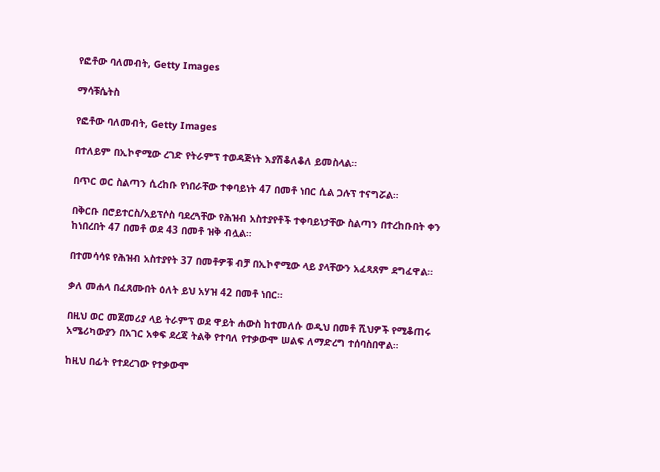የፎቶው ባለመብት, Getty Images

ማሳቹሴትስ

የፎቶው ባለመብት, Getty Images

በተለይም በኢኮኖሚው ረገድ የትራምፕ ተወዳጅነት እያሽቆለቆለ ይመስላል።

በጥር ወር ስልጣን ሲረከቡ የነበራቸው ተቀባይነት 47 በመቶ ነበር ሲል ጋሉፕ ተናግሯል።

በቅርቡ በሮይተርስ/አይፕሶስ ባደረጓቸው የሕዝብ አስተያየቶች ተቀባይነታቸው ስልጣን በተረከቡበት ቀን ከነበረበት 47 በመቶ ወደ 43 በመቶ ዝቅ ብሏል።

በተመሳሳዩ የሕዝብ አስተያየት 37 በመቶዎቹ ብቻ በኢኮኖሚው ላይ ያላቸውን አፈጻጸም ደግፈዋል።

ቃለ መሐላ በፈጸሙበት ዕለት ይህ አሃዝ 42 በመቶ ነበር።

በዚህ ወር መጀመሪያ ላይ ትራምፕ ወደ ዋይት ሐውስ ከተመለሱ ወዲህ በመቶ ሺህዎች የሚቆጠሩ አሜሪካውያን በአገር አቀፍ ደረጃ ትልቅ የተባለ የተቃውሞ ሠልፍ ለማድረግ ተሰባስበዋል።

ከዚህ በፊት የተደረገው የተቃውሞ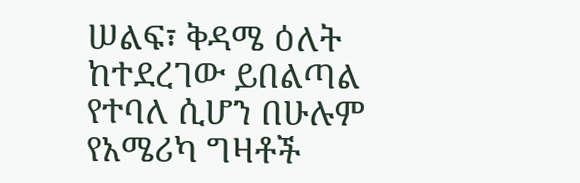ሠልፍ፣ ቅዳሜ ዕለት ከተደረገው ይበልጣል የተባለ ሲሆን በሁሉም የአሜሪካ ግዛቶች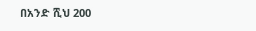በአንድ ሺህ 200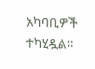አካባቢዎች ተካሂዷል።